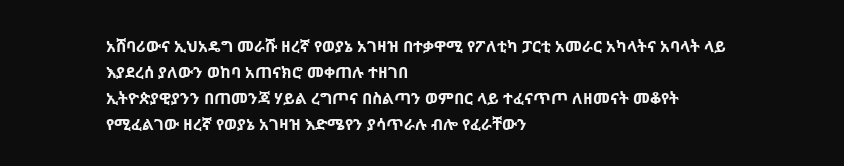አሸባሪውና ኢህአዴግ መራሹ ዘረኛ የወያኔ አገዛዝ በተቃዋሚ የፖለቲካ ፓርቲ አመራር አካላትና አባላት ላይ እያደረሰ ያለውን ወከባ አጠናክሮ መቀጠሉ ተዘገበ
ኢትዮጵያዊያንን በጠመንጃ ሃይል ረግጦና በስልጣን ወምበር ላይ ተፈናጥጦ ለዘመናት መቆየት የሚፈልገው ዘረኛ የወያኔ አገዛዝ እድሜየን ያሳጥራሉ ብሎ የፈራቸውን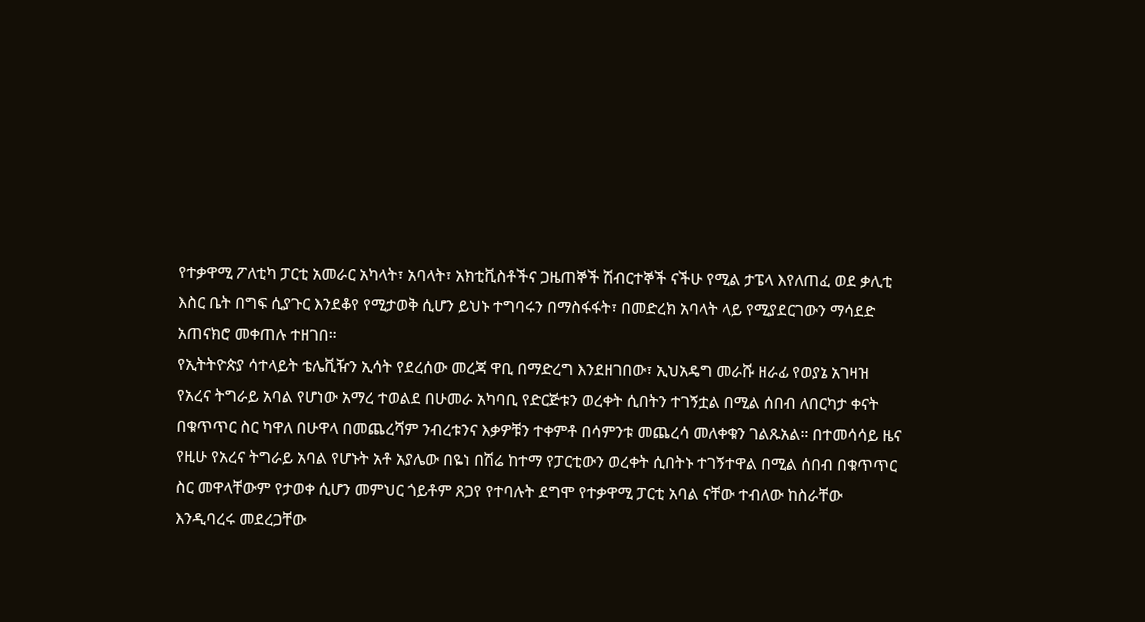የተቃዋሚ ፖለቲካ ፓርቲ አመራር አካላት፣ አባላት፣ አክቲቪስቶችና ጋዜጠኞች ሽብርተኞች ናችሁ የሚል ታፔላ እየለጠፈ ወደ ቃሊቲ እስር ቤት በግፍ ሲያጉር እንደቆየ የሚታወቅ ሲሆን ይህኑ ተግባሩን በማስፋፋት፣ በመድረክ አባላት ላይ የሚያደርገውን ማሳደድ አጠናክሮ መቀጠሉ ተዘገበ።
የኢትትዮጵያ ሳተላይት ቴሌቪዥን ኢሳት የደረሰው መረጃ ዋቢ በማድረግ እንደዘገበው፣ ኢህአዴግ መራሹ ዘራፊ የወያኔ አገዛዝ የአረና ትግራይ አባል የሆነው አማረ ተወልደ በሁመራ አካባቢ የድርጅቱን ወረቀት ሲበትን ተገኝቷል በሚል ሰበብ ለበርካታ ቀናት በቁጥጥር ስር ካዋለ በሁዋላ በመጨረሻም ንብረቱንና እቃዎቹን ተቀምቶ በሳምንቱ መጨረሳ መለቀቁን ገልጹአል። በተመሳሳይ ዜና የዚሁ የአረና ትግራይ አባል የሆኑት አቶ አያሌው በዬነ በሽሬ ከተማ የፓርቲውን ወረቀት ሲበትኑ ተገኝተዋል በሚል ሰበብ በቁጥጥር ስር መዋላቸውም የታወቀ ሲሆን መምህር ጎይቶም ጸጋየ የተባሉት ደግሞ የተቃዋሚ ፓርቲ አባል ናቸው ተብለው ከስራቸው እንዲባረሩ መደረጋቸው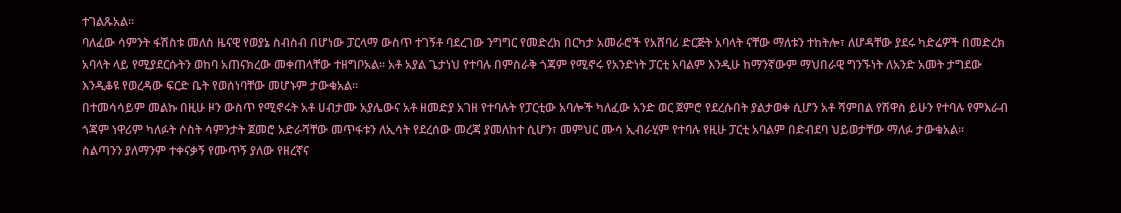ተገልጹአል።
ባለፈው ሳምንት ፋሽስቱ መለስ ዜናዊ የወያኔ ስብስብ በሆነው ፓርላማ ውስጥ ተገኝቶ ባደረገው ንግግር የመድረክ በርካታ አመራሮች የአሸባሪ ድርጅት አባላት ናቸው ማለቱን ተከትሎ፣ ለሆዳቸው ያደሩ ካድሬዎች በመድረክ አባላት ላይ የሚያደርሱትን ወከባ አጠናክረው መቀጠላቸው ተዘግቦአል። አቶ አያል ጌታነህ የተባሉ በምስራቅ ጎጃም የሚኖሩ የአንድነት ፓርቲ አባልም እንዲሁ ከማንኛውም ማህበራዊ ግንኙነት ለአንድ አመት ታግደው እንዲቆዩ የወረዳው ፍርድ ቤት የወሰነባቸው መሆኑም ታውቁአል።
በተመሳሳይም መልኩ በዚሁ ዞን ውስጥ የሚኖሩት አቶ ሀብታሙ አያሌውና አቶ ዘመድያ አገዘ የተባሉት የፓርቲው አባሎች ካለፈው አንድ ወር ጀምሮ የደረሱበት ያልታወቀ ሲሆን አቶ ሻምበል የሽዋስ ይሁን የተባሉ የምእራብ ጎጃም ነዋሪም ካለፉት ሶስት ሳምንታት ጀመሮ አድራሻቸው መጥፋቱን ለኢሳት የደረሰው መረጃ ያመለከተ ሲሆን፣ መምህር ሙሳ ኢብራሂም የተባሉ የዚሁ ፓርቲ አባልም በድብደባ ህይወታቸው ማለፉ ታውቁአል።
ስልጣንን ያለማንም ተቀናቃኝ የሙጥኝ ያለው የዘረኛና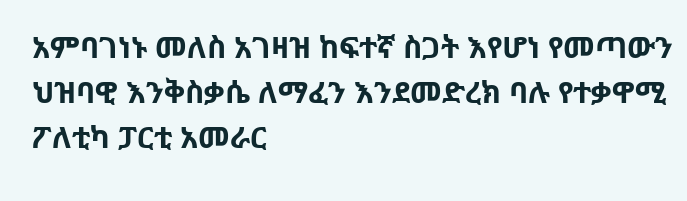አምባገነኑ መለስ አገዛዝ ከፍተኛ ስጋት እየሆነ የመጣውን ህዝባዊ እንቅስቃሴ ለማፈን እንደመድረክ ባሉ የተቃዋሚ ፖለቲካ ፓርቲ አመራር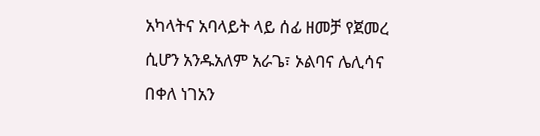አካላትና አባላይት ላይ ሰፊ ዘመቻ የጀመረ ሲሆን አንዱአለም አራጌ፣ ኦልባና ሌሊሳና በቀለ ነገአን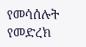የመሳሰሉት የመድረክ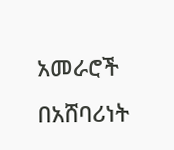አመራሮች በአሸባሪነት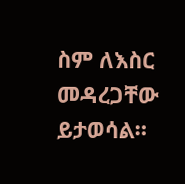ስም ለእስር መዳረጋቸው ይታወሳል።